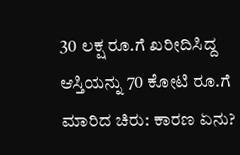30 ಲಕ್ಷ ರೂ.ಗೆ ಖರೀದಿಸಿದ್ದ ಆಸ್ತಿಯನ್ನು 70 ಕೋಟಿ ರೂ.ಗೆ ಮಾರಿದ ಚಿರು: ಕಾರಣ ಏನು?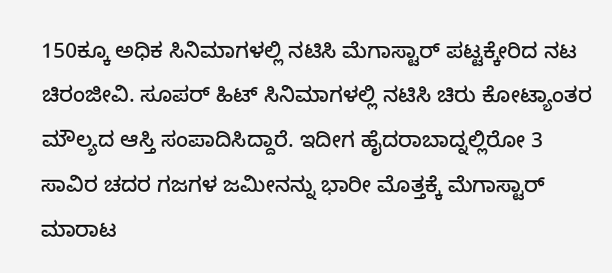150ಕ್ಕೂ ಅಧಿಕ ಸಿನಿಮಾಗಳಲ್ಲಿ ನಟಿಸಿ ಮೆಗಾಸ್ಟಾರ್ ಪಟ್ಟಕ್ಕೇರಿದ ನಟ ಚಿರಂಜೀವಿ. ಸೂಪರ್ ಹಿಟ್ ಸಿನಿಮಾಗಳಲ್ಲಿ ನಟಿಸಿ ಚಿರು ಕೋಟ್ಯಾಂತರ ಮೌಲ್ಯದ ಆಸ್ತಿ ಸಂಪಾದಿಸಿದ್ದಾರೆ. ಇದೀಗ ಹೈದರಾಬಾದ್ನಲ್ಲಿರೋ 3 ಸಾವಿರ ಚದರ ಗಜಗಳ ಜಮೀನನ್ನು ಭಾರೀ ಮೊತ್ತಕ್ಕೆ ಮೆಗಾಸ್ಟಾರ್ ಮಾರಾಟ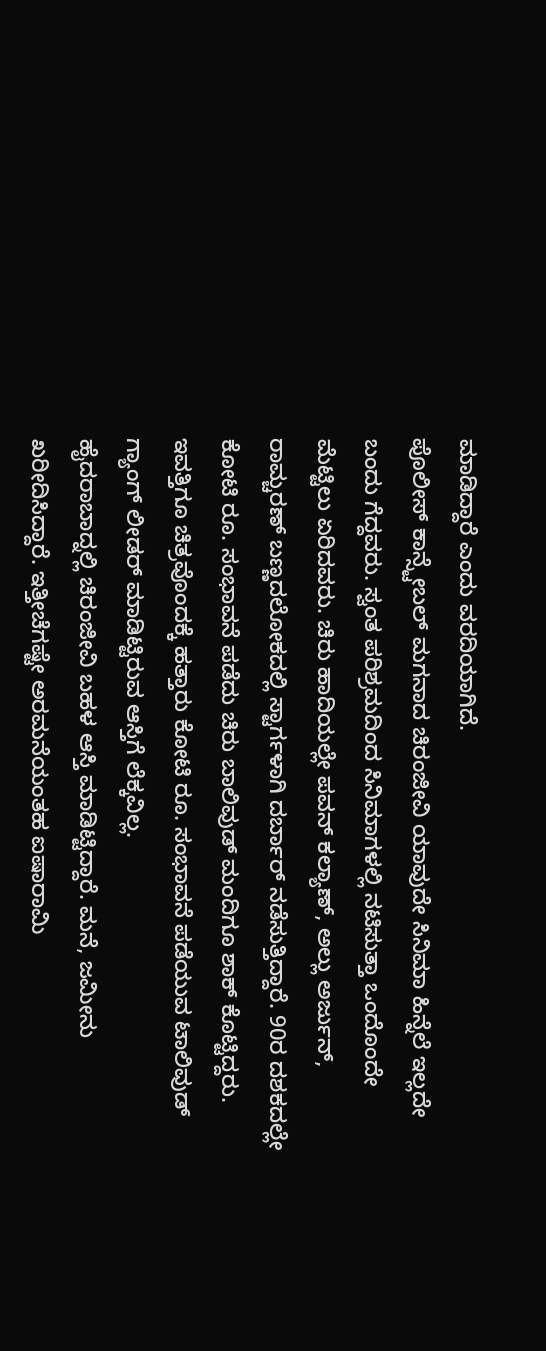ಮಾಡಿದ್ದಾರೆ ಎಂದು ವರದಿಯಾಗಿದೆ.
ಪೊಲೀಸ್ ಕಾನ್ಸ್ಟೇಬಲ್ ಮಗನಾದ ಚಿರಂಜೀವಿ ಯಾವುದೇ ಸಿನಿಮಾ ಹಿನ್ನೆಲೆ ಇಲ್ಲದೇ ಬಂದು ಗೆದ್ದವರು. ಸ್ವಂತ ಪರಿಶ್ರಮದಿಂದ ಸಿನಿಮಾಗಳಲ್ಲಿ ನಟಿಸುತ್ತಾ ಒಂದೊಂದೇ ಮೆಟ್ಟಿಲು ಏರಿದವರು. ಚಿರು ಹಾದಿಯಲ್ಲೇ ಪವನ್ ಕಲ್ಯಾಣ್, ಅಲ್ಲು ಅರ್ಜುನ್, ರಾಮ್ಚರಣ್ ಬಣ್ಣದಲೋಕದಲ್ಲಿ ಸ್ಟಾರ್ಗಳಾಗಿ ದರ್ಬಾರ್ ನಡೆಸುತ್ತಿದ್ದಾರೆ. 90ರ ದಶಕದಲ್ಲೇ ಕೋಟಿ ರೂ. ಸಂಭಾವನೆ ಪಡೆದು ಚಿರು ಬಾಲಿವುಡ್ ಮಂದಿಗೂ ಶಾಕ್ ಕೊಟ್ಟಿದ್ದರು. ಇವತ್ತಿಗೂ ಚಿತ್ರವೊಂದಕ್ಕೆ ಹತ್ತಾರು ಕೋಟಿ ರೂ. ಸಂಭಾವನೆ ಪಡೆಯುವ ಟಾಲಿವುಡ್ ಗ್ಯಾಂಗ್ ಲೀಡರ್ ಮಾಡಿಟ್ಟಿರುವ ಆಸ್ತಿಗೆ ಲೆಕ್ಕವಿಲ್ಲ.
ಹೈದರಾಬಾದ್ನಲ್ಲಿ ಚಿರಂಜೀವಿ ಬಹಳ ಆಸ್ತಿ ಮಾಡಿಟ್ಟಿದ್ದಾರೆ. ಮನೆ, ಜಮೀನು ಖರೀದಿಸಿದ್ದಾರೆ. ಇತ್ತೀಚೆಗಷ್ಟೇ ಅರಮನೆಯಂತಹ ಐಷಾರಾಮಿ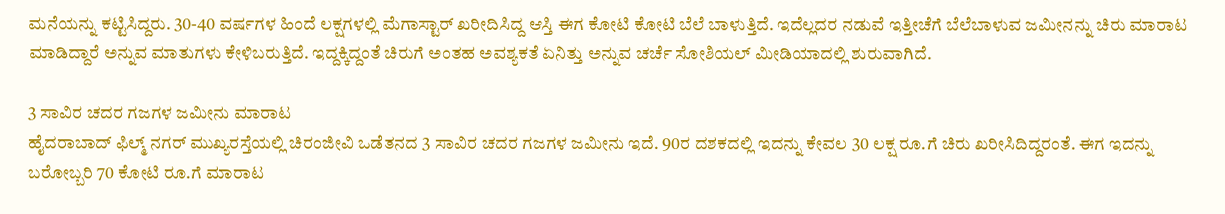ಮನೆಯನ್ನು ಕಟ್ಟಿಸಿದ್ದರು. 30-40 ವರ್ಷಗಳ ಹಿಂದೆ ಲಕ್ಷಗಳಲ್ಲಿ ಮೆಗಾಸ್ಟಾರ್ ಖರೀದಿಸಿದ್ದ ಆಸ್ತಿ ಈಗ ಕೋಟಿ ಕೋಟಿ ಬೆಲೆ ಬಾಳುತ್ತಿದೆ. ಇದೆಲ್ಲದರ ನಡುವೆ ಇತ್ತೀಚೆಗೆ ಬೆಲೆಬಾಳುವ ಜಮೀನನ್ನು ಚಿರು ಮಾರಾಟ ಮಾಡಿದ್ದಾರೆ ಅನ್ನುವ ಮಾತುಗಳು ಕೇಳಿಬರುತ್ತಿದೆ. ಇದ್ದಕ್ಕಿದ್ದಂತೆ ಚಿರುಗೆ ಅಂತಹ ಅವಶ್ಯಕತೆ ಏನಿತ್ತು ಅನ್ನುವ ಚರ್ಚೆ ಸೋಶಿಯಲ್ ಮೀಡಿಯಾದಲ್ಲಿ ಶುರುವಾಗಿದೆ.

3 ಸಾವಿರ ಚದರ ಗಜಗಳ ಜಮೀನು ಮಾರಾಟ
ಹೈದರಾಬಾದ್ ಫಿಲ್ಮ್ ನಗರ್ ಮುಖ್ಯರಸ್ತೆಯಲ್ಲಿ ಚಿರಂಜೀವಿ ಒಡೆತನದ 3 ಸಾವಿರ ಚದರ ಗಜಗಳ ಜಮೀನು ಇದೆ. 90ರ ದಶಕದಲ್ಲಿ ಇದನ್ನು ಕೇವಲ 30 ಲಕ್ಷ ರೂ.ಗೆ ಚಿರು ಖರೀಸಿದಿದ್ದರಂತೆ. ಈಗ ಇದನ್ನು ಬರೋಬ್ಬರಿ 70 ಕೋಟಿ ರೂ.ಗೆ ಮಾರಾಟ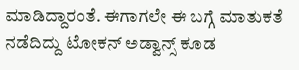ಮಾಡಿದ್ದಾರಂತೆ. ಈಗಾಗಲೇ ಈ ಬಗ್ಗೆ ಮಾತುಕತೆ ನಡೆದಿದ್ದು ಟೋಕನ್ ಅಡ್ವಾನ್ಸ್ ಕೂಡ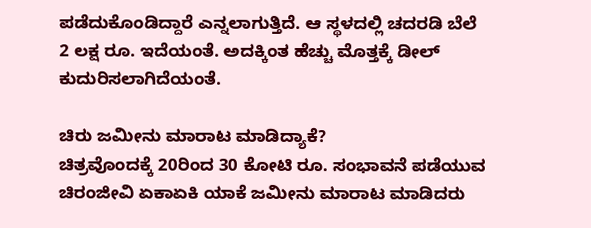ಪಡೆದುಕೊಂಡಿದ್ದಾರೆ ಎನ್ನಲಾಗುತ್ತಿದೆ. ಆ ಸ್ಥಳದಲ್ಲಿ ಚದರಡಿ ಬೆಲೆ 2 ಲಕ್ಷ ರೂ. ಇದೆಯಂತೆ. ಅದಕ್ಕಿಂತ ಹೆಚ್ಚು ಮೊತ್ತಕ್ಕೆ ಡೀಲ್ ಕುದುರಿಸಲಾಗಿದೆಯಂತೆ.

ಚಿರು ಜಮೀನು ಮಾರಾಟ ಮಾಡಿದ್ಯಾಕೆ?
ಚಿತ್ರವೊಂದಕ್ಕೆ 20ರಿಂದ 30 ಕೋಟಿ ರೂ. ಸಂಭಾವನೆ ಪಡೆಯುವ ಚಿರಂಜೀವಿ ಏಕಾಏಕಿ ಯಾಕೆ ಜಮೀನು ಮಾರಾಟ ಮಾಡಿದರು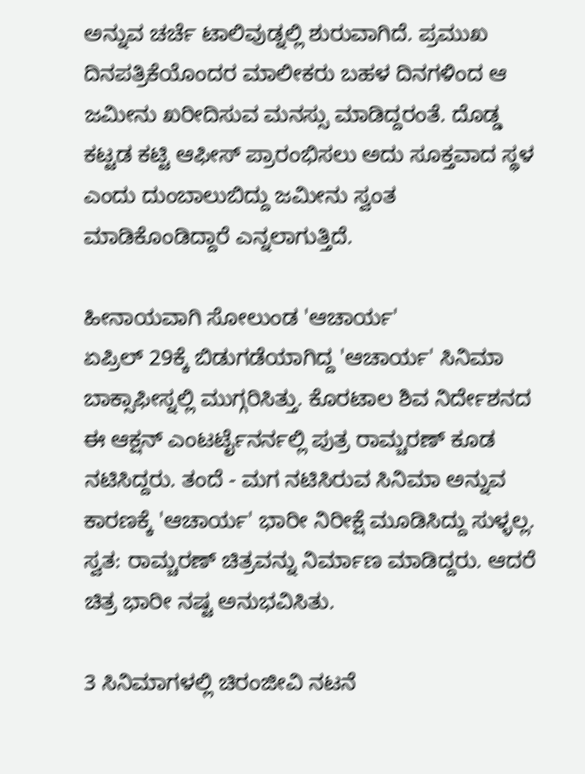ಅನ್ನುವ ಚರ್ಚೆ ಟಾಲಿವುಡ್ನಲ್ಲಿ ಶುರುವಾಗಿದೆ. ಪ್ರಮುಖ ದಿನಪತ್ರಿಕೆಯೊಂದರ ಮಾಲೀಕರು ಬಹಳ ದಿನಗಳಿಂದ ಆ ಜಮೀನು ಖರೀದಿಸುವ ಮನಸ್ಸು ಮಾಡಿದ್ದರಂತೆ. ದೊಡ್ಡ ಕಟ್ಟಡ ಕಟ್ಟಿ ಆಫೀಸ್ ಪ್ರಾರಂಭಿಸಲು ಅದು ಸೂಕ್ತವಾದ ಸ್ಥಳ ಎಂದು ದುಂಬಾಲುಬಿದ್ದು ಜಮೀನು ಸ್ವಂತ ಮಾಡಿಕೊಂಡಿದ್ದಾರೆ ಎನ್ನಲಾಗುತ್ತಿದೆ.

ಹೀನಾಯವಾಗಿ ಸೋಲುಂಡ 'ಆಚಾರ್ಯ'
ಏಪ್ರಿಲ್ 29ಕ್ಕೆ ಬಿಡುಗಡೆಯಾಗಿದ್ದ 'ಆಚಾರ್ಯ' ಸಿನಿಮಾ ಬಾಕ್ಸಾಫೀಸ್ನಲ್ಲಿ ಮುಗ್ಗರಿಸಿತ್ತು. ಕೊರಟಾಲ ಶಿವ ನಿರ್ದೇಶನದ ಈ ಆಕ್ಷನ್ ಎಂಟರ್ಟೈನರ್ನಲ್ಲಿ ಪುತ್ರ ರಾಮ್ಚರಣ್ ಕೂಡ ನಟಿಸಿದ್ದರು. ತಂದೆ - ಮಗ ನಟಿಸಿರುವ ಸಿನಿಮಾ ಅನ್ನುವ ಕಾರಣಕ್ಕೆ 'ಆಚಾರ್ಯ' ಭಾರೀ ನಿರೀಕ್ಷೆ ಮೂಡಿಸಿದ್ದು ಸುಳ್ಳಲ್ಲ. ಸ್ವತ: ರಾಮ್ಚರಣ್ ಚಿತ್ರವನ್ನು ನಿರ್ಮಾಣ ಮಾಡಿದ್ದರು. ಆದರೆ ಚಿತ್ರ ಭಾರೀ ನಷ್ಟ ಅನುಭವಿಸಿತು.

3 ಸಿನಿಮಾಗಳಲ್ಲಿ ಚಿರಂಜೀವಿ ನಟನೆ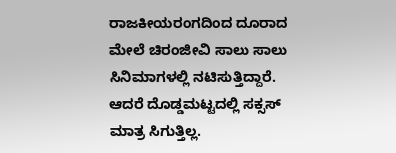ರಾಜಕೀಯರಂಗದಿಂದ ದೂರಾದ ಮೇಲೆ ಚಿರಂಜೀವಿ ಸಾಲು ಸಾಲು ಸಿನಿಮಾಗಳಲ್ಲಿ ನಟಿಸುತ್ತಿದ್ದಾರೆ. ಆದರೆ ದೊಡ್ಡಮಟ್ಟದಲ್ಲಿ ಸಕ್ಸಸ್ ಮಾತ್ರ ಸಿಗುತ್ತಿಲ್ಲ.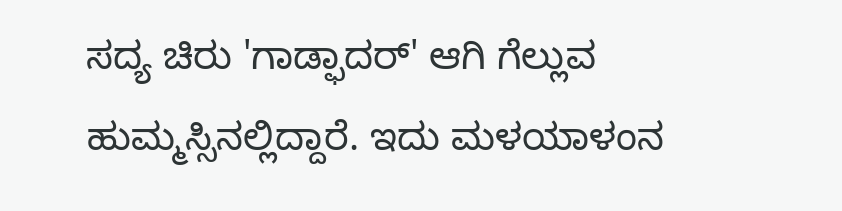ಸದ್ಯ ಚಿರು 'ಗಾಡ್ಫಾದರ್' ಆಗಿ ಗೆಲ್ಲುವ ಹುಮ್ಮಸ್ಸಿನಲ್ಲಿದ್ದಾರೆ. ಇದು ಮಳಯಾಳಂನ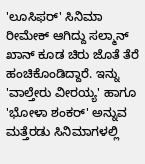'ಲೂಸಿಫರ್' ಸಿನಿಮಾ ರೀಮೇಕ್ ಆಗಿದ್ದು ಸಲ್ಮಾನ್ ಖಾನ್ ಕೂಡ ಚಿರು ಜೊತೆ ತೆರೆ ಹಂಚಿಕೊಂಡಿದ್ದಾರೆ. ಇನ್ನು 'ವಾಲ್ತೇರು ವೀರಯ್ಯ' ಹಾಗೂ 'ಭೋಳಾ ಶಂಕರ್' ಅನ್ನುವ ಮತ್ತೆರಡು ಸಿನಿಮಾಗಳಲ್ಲಿ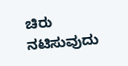ಚಿರು ನಟಿಸುವುದು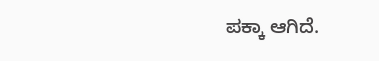ಪಕ್ಕಾ ಆಗಿದೆ.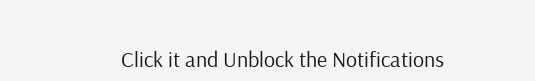Click it and Unblock the Notifications